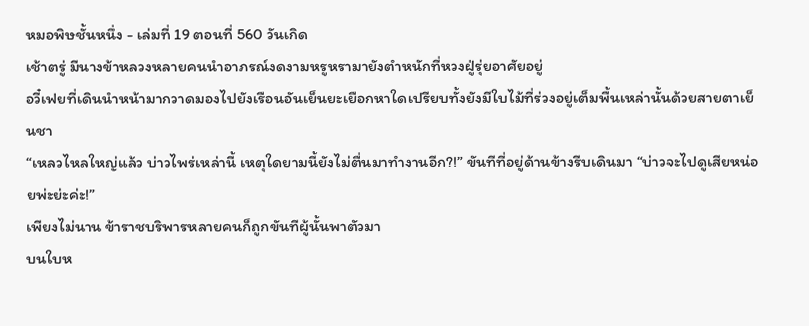หมอพิษชั้นหนึ่ง - เล่มที่ 19 ตอนที่ 560 วันเกิด
เช้าตรู่ มีนางข้าหลวงหลายคนนำอาภรณ์งดงามหรูหรามายังตำหนักที่หวงฝู่รุ่ยอาศัยอยู่
อวี๋เฟยที่เดินนำหน้ามากวาดมองไปยังเรือนอันเย็นยะเยือกหาใดเปรียบทั้งยังมีใบไม้ที่ร่วงอยู่เต็มพื้นเหล่านั้นด้วยสายตาเย็นชา
“เหลวไหลใหญ่แล้ว บ่าวไพร่เหล่านี้ เหตุใดยามนี้ยังไม่ตื่นมาทำงานอีก?!” ขันทีที่อยู่ด้านข้างรีบเดินมา “บ่าวจะไปดูเสียหน่อยพ่ะย่ะค่ะ!”
เพียงไม่นาน ข้าราชบริพารหลายคนก็ถูกขันทีผู้นั้นพาตัวมา
บนใบห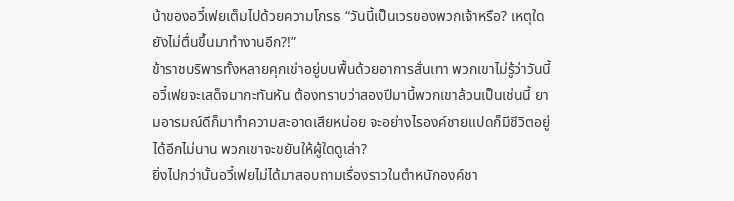น้าของอวี๋เฟยเต็มไปด้วยความโกรธ “วันนี้เป็นเวรของพวกเจ้าหรือ? เหตุใดยังไม่ตื่นขึ้นมาทำงานอีก?!”
ข้าราชบริพารทั้งหลายคุกเข่าอยู่บนพื้นด้วยอาการสั่นเทา พวกเขาไม่รู้ว่าวันนี้อวี๋เฟยจะเสด็จมากะทันหัน ต้องทราบว่าสองปีมานี้พวกเขาล้วนเป็นเช่นนี้ ยามอารมณ์ดีก็มาทำความสะอาดเสียหน่อย จะอย่างไรองค์ชายแปดก็มีชีวิตอยู่ได้อีกไม่นาน พวกเขาจะขยันให้ผู้ใดดูเล่า?
ยิ่งไปกว่านั้นอวี๋เฟยไม่ได้มาสอบถามเรื่องราวในตำหนักองค์ชา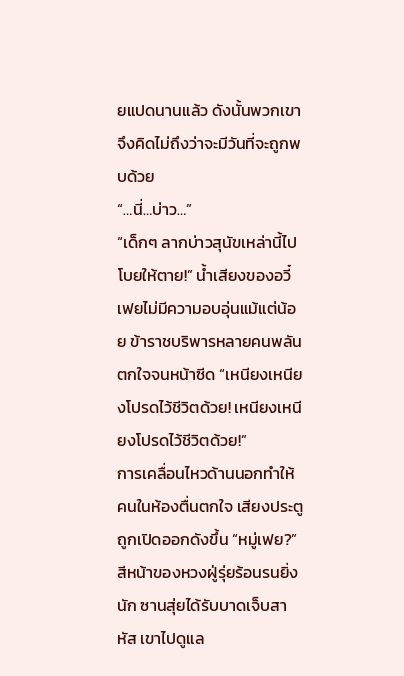ยแปดนานแล้ว ดังนั้นพวกเขาจึงคิดไม่ถึงว่าจะมีวันที่จะถูกพบด้วย
“…นี่…บ่าว…”
“เด็กๆ ลากบ่าวสุนัขเหล่านี้ไปโบยให้ตาย!” น้ำเสียงของอวี๋เฟยไม่มีความอบอุ่นแม้แต่น้อย ข้าราชบริพารหลายคนพลันตกใจจนหน้าซีด “เหนียงเหนียงโปรดไว้ชีวิตด้วย! เหนียงเหนียงโปรดไว้ชีวิตด้วย!”
การเคลื่อนไหวด้านนอกทำให้คนในห้องตื่นตกใจ เสียงประตูถูกเปิดออกดังขึ้น “หมู่เฟย?”
สีหน้าของหวงฝู่รุ่ยร้อนรนยิ่งนัก ซานสุ่ยได้รับบาดเจ็บสาหัส เขาไปดูแล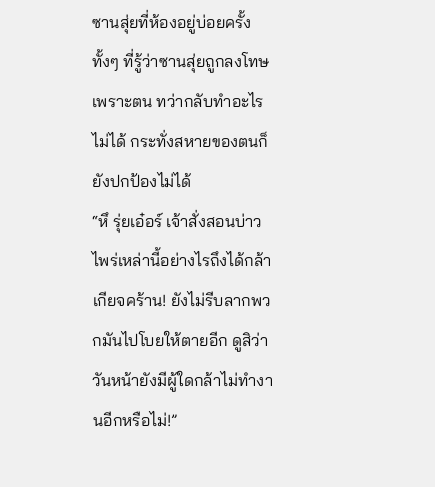ซานสุ่ยที่ห้องอยู่บ่อยครั้ง ทั้งๆ ที่รู้ว่าซานสุ่ยถูกลงโทษเพราะตน ทว่ากลับทำอะไรไม่ได้ กระทั่งสหายของตนก็ยังปกป้องไม่ได้
“หึ รุ่ยเอ๋อร์ เจ้าสั่งสอนบ่าวไพร่เหล่านี้อย่างไรถึงได้กล้าเกียจคร้าน! ยังไม่รีบลากพวกมันไปโบยให้ตายอีก ดูสิว่าวันหน้ายังมีผู้ใดกล้าไม่ทำงานอีกหรือไม่!”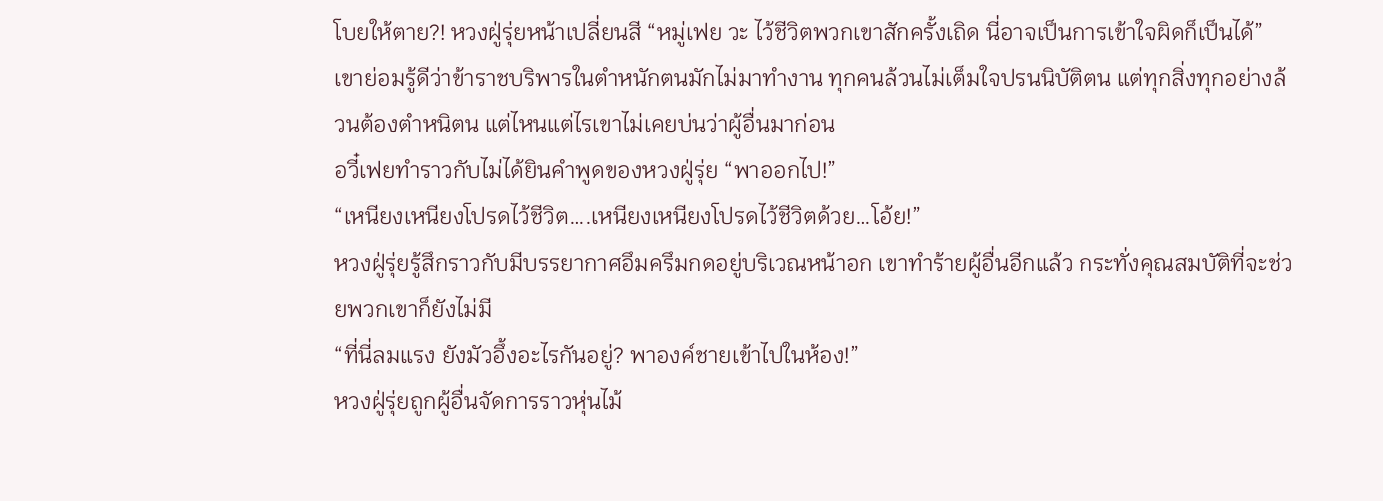โบยให้ตาย?! หวงฝู่รุ่ยหน้าเปลี่ยนสี “หมู่เฟย วะ ไว้ชีวิตพวกเขาสักครั้งเถิด นี่อาจเป็นการเข้าใจผิดก็เป็นได้” เขาย่อมรู้ดีว่าข้าราชบริพารในตำหนักตนมักไม่มาทำงาน ทุกคนล้วนไม่เต็มใจปรนนิบัติตน แต่ทุกสิ่งทุกอย่างล้วนต้องตำหนิตน แต่ไหนแต่ไรเขาไม่เคยบ่นว่าผู้อื่นมาก่อน
อวี๋เฟยทำราวกับไม่ได้ยินคำพูดของหวงฝู่รุ่ย “พาออกไป!”
“เหนียงเหนียงโปรดไว้ชีวิต….เหนียงเหนียงโปรดไว้ชีวิตด้วย…โอ้ย!”
หวงฝู่รุ่ยรู้สึกราวกับมีบรรยากาศอึมครึมกดอยู่บริเวณหน้าอก เขาทำร้ายผู้อื่นอีกแล้ว กระทั่งคุณสมบัติที่จะช่วยพวกเขาก็ยังไม่มี
“ที่นี่ลมแรง ยังมัวอึ้งอะไรกันอยู่? พาองค์ชายเข้าไปในห้อง!”
หวงฝู่รุ่ยถูกผู้อื่นจัดการราวหุ่นไม้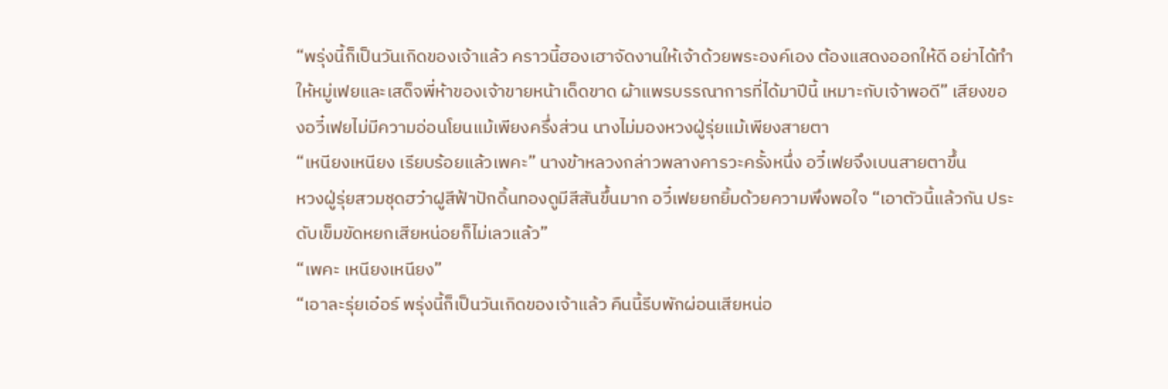“พรุ่งนี้ก็เป็นวันเกิดของเจ้าแล้ว คราวนี้ฮองเฮาจัดงานให้เจ้าด้วยพระองค์เอง ต้องแสดงออกให้ดี อย่าได้ทำให้หมู่เฟยและเสด็จพี่ห้าของเจ้าขายหน้าเด็ดขาด ผ้าแพรบรรณาการที่ได้มาปีนี้ เหมาะกับเจ้าพอดี” เสียงของอวี๋เฟยไม่มีความอ่อนโยนแม้เพียงครึ่งส่วน นางไม่มองหวงฝู่รุ่ยแม้เพียงสายตา
“เหนียงเหนียง เรียบร้อยแล้วเพคะ” นางข้าหลวงกล่าวพลางคารวะครั้งหนึ่ง อวี๋เฟยจึงเบนสายตาขึ้น
หวงฝู่รุ่ยสวมชุดฮว๋าฝูสีฟ้าปักดิ้นทองดูมีสีสันขึ้นมาก อวี๋เฟยยกยิ้มด้วยความพึงพอใจ “เอาตัวนี้แล้วกัน ประดับเข็มขัดหยกเสียหน่อยก็ไม่เลวแล้ว”
“เพคะ เหนียงเหนียง”
“เอาละรุ่ยเอ๋อร์ พรุ่งนี้ก็เป็นวันเกิดของเจ้าแล้ว คืนนี้รีบพักผ่อนเสียหน่อ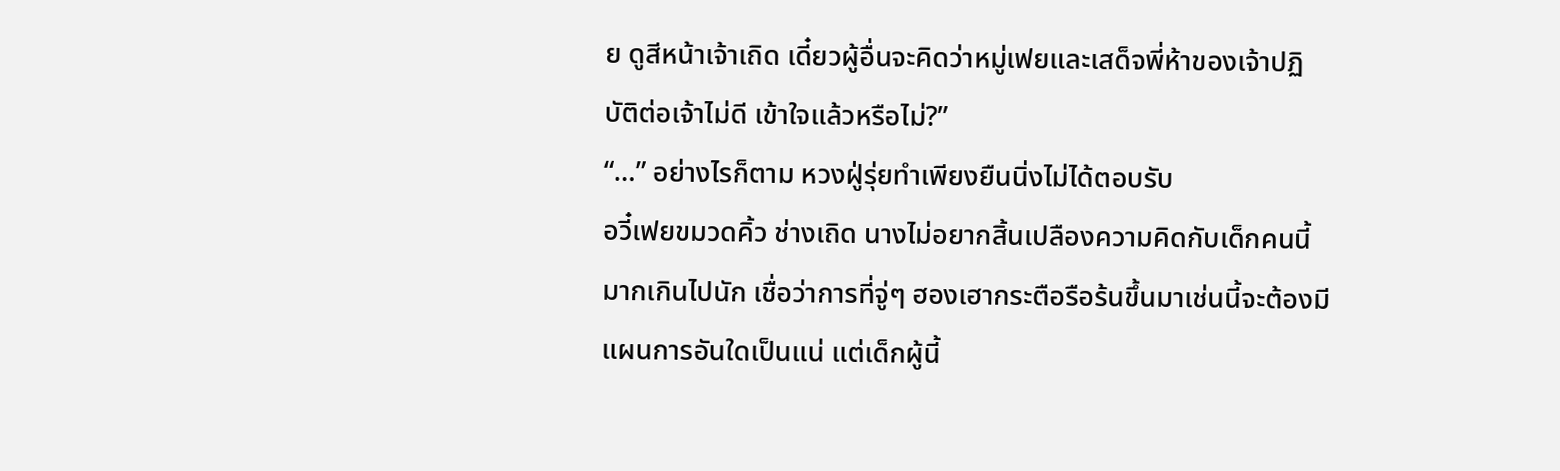ย ดูสีหน้าเจ้าเถิด เดี๋ยวผู้อื่นจะคิดว่าหมู่เฟยและเสด็จพี่ห้าของเจ้าปฏิบัติต่อเจ้าไม่ดี เข้าใจแล้วหรือไม่?”
“…” อย่างไรก็ตาม หวงฝู่รุ่ยทำเพียงยืนนิ่งไม่ได้ตอบรับ
อวี๋เฟยขมวดคิ้ว ช่างเถิด นางไม่อยากสิ้นเปลืองความคิดกับเด็กคนนี้มากเกินไปนัก เชื่อว่าการที่จู่ๆ ฮองเฮากระตือรือร้นขึ้นมาเช่นนี้จะต้องมีแผนการอันใดเป็นแน่ แต่เด็กผู้นี้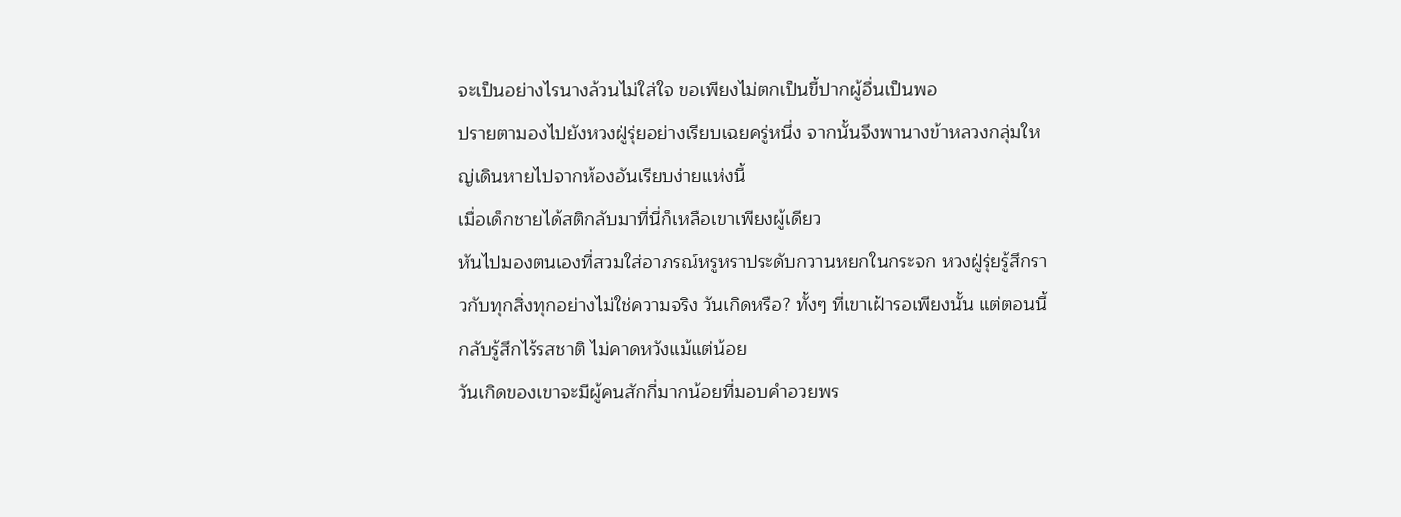จะเป็นอย่างไรนางล้วนไม่ใส่ใจ ขอเพียงไม่ตกเป็นขี้ปากผู้อื่นเป็นพอ
ปรายตามองไปยังหวงฝู่รุ่ยอย่างเรียบเฉยครู่หนึ่ง จากนั้นจึงพานางข้าหลวงกลุ่มใหญ่เดินหายไปจากห้องอันเรียบง่ายแห่งนี้
เมื่อเด็กชายได้สติกลับมาที่นี่ก็เหลือเขาเพียงผู้เดียว
หันไปมองตนเองที่สวมใส่อาภรณ์หรูหราประดับกวานหยกในกระจก หวงฝู่รุ่ยรู้สึกราวกับทุกสิ่งทุกอย่างไม่ใช่ความจริง วันเกิดหรือ? ทั้งๆ ที่เขาเฝ้ารอเพียงนั้น แต่ตอนนี้กลับรู้สึกไร้รสชาติ ไม่คาดหวังแม้แต่น้อย
วันเกิดของเขาจะมีผู้คนสักกี่มากน้อยที่มอบคำอวยพร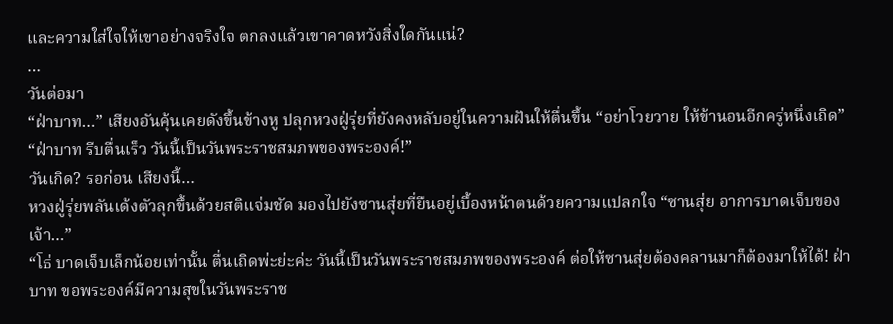และความใส่ใจให้เขาอย่างจริงใจ ตกลงแล้วเขาคาดหวังสิ่งใดกันแน่?
…
วันต่อมา
“ฝ่าบาท…” เสียงอันคุ้นเคยดังขึ้นข้างหู ปลุกหวงฝู่รุ่ยที่ยังคงหลับอยู่ในความฝันให้ตื่นขึ้น “อย่าโวยวาย ให้ข้านอนอีกครู่หนึ่งเถิด”
“ฝ่าบาท รีบตื่นเร็ว วันนี้เป็นวันพระราชสมภพของพระองค์!”
วันเกิด? รอก่อน เสียงนี้…
หวงฝู่รุ่ยพลันเด้งตัวลุกขึ้นด้วยสติแจ่มชัด มองไปยังซานสุ่ยที่ยืนอยู่เบื้องหน้าตนด้วยความแปลกใจ “ซานสุ่ย อาการบาดเจ็บของเจ้า…”
“โธ่ บาดเจ็บเล็กน้อยเท่านั้น ตื่นเถิดพ่ะย่ะค่ะ วันนี้เป็นวันพระราชสมภพของพระองค์ ต่อให้ซานสุ่ยต้องคลานมาก็ต้องมาให้ได้! ฝ่าบาท ขอพระองค์มีความสุขในวันพระราช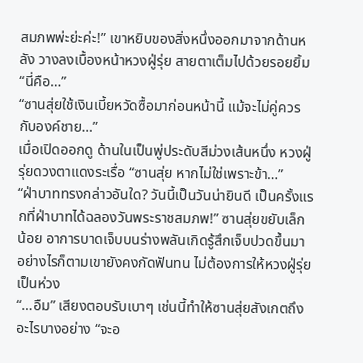สมภพพ่ะย่ะค่ะ!” เขาหยิบของสิ่งหนึ่งออกมาจากด้านหลัง วางลงเบื้องหน้าหวงฝู่รุ่ย สายตาเต็มไปด้วยรอยยิ้ม
“นี่คือ…”
“ซานสุ่ยใช้เงินเบี้ยหวัดซื้อมาก่อนหน้านี้ แม้จะไม่คู่ควรกับองค์ชาย…”
เมื่อเปิดออกดู ด้านในเป็นพู่ประดับสีม่วงเส้นหนึ่ง หวงฝู่รุ่ยดวงตาแดงระเรื่อ “ซานสุ่ย หากไม่ใช่เพราะข้า…”
“ฝ่าบาททรงกล่าวอันใด? วันนี้เป็นวันน่ายินดี เป็นครั้งแรกที่ฝ่าบาทได้ฉลองวันพระราชสมภพ!” ซานสุ่ยขยับเล็กน้อย อาการบาดเจ็บบนร่างพลันเกิดรู้สึกเจ็บปวดขึ้นมา อย่างไรก็ตามเขายังคงกัดฟันทน ไม่ต้องการให้หวงฝู่รุ่ยเป็นห่วง
“…อืม” เสียงตอบรับเบาๆ เช่นนี้ทำให้ซานสุ่ยสังเกตถึงอะไรบางอย่าง “จะอ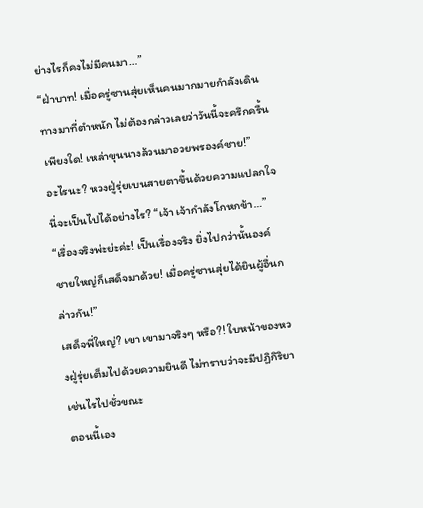ย่างไรก็คงไม่มีคนมา…”
“ฝ่าบาท! เมื่อครู่ซานสุ่ยเห็นคนมากมายกำลังเดินทางมาที่ตำหนัก ไม่ต้องกล่าวเลยว่าวันนี้จะครึกครื้นเพียงใด! เหล่าขุนนางล้วนมาอวยพรองค์ชาย!”
อะไรนะ? หวงฝู่รุ่ยเบนสายตาขึ้นด้วยความแปลกใจ นี่จะเป็นไปได้อย่างไร? “เจ้า เจ้ากำลังโกหกข้า…”
“เรื่องจริงพ่ะย่ะค่ะ! เป็นเรื่องจริง ยิ่งไปกว่านั้นองค์ชายใหญ่ก็เสด็จมาด้วย! เมื่อครู่ซานสุ่ยได้ยินผู้อื่นกล่าวกัน!”
เสด็จพี่ใหญ่? เขา เขามาจริงๆ หรือ?! ใบหน้าของหวงฝู่รุ่ยเต็มไปด้วยความยินดี ไม่ทราบว่าจะมีปฏิกิริยาเช่นไรไปชั่วขณะ
ตอนนี้เอง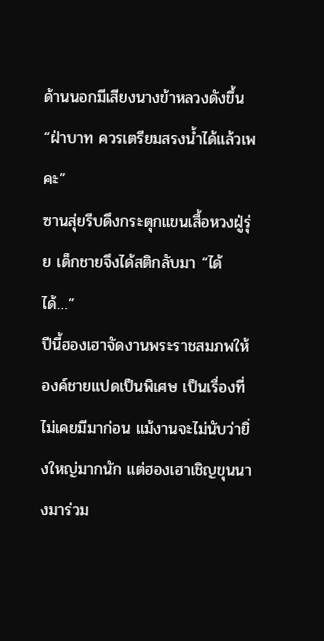ด้านนอกมีเสียงนางข้าหลวงดังขึ้น
“ฝ่าบาท ควรเตรียมสรงน้ำได้แล้วเพคะ”
ซานสุ่ยรีบดึงกระตุกแขนเสื้อหวงฝู่รุ่ย เด็กชายจึงได้สติกลับมา “ได้ ได้…”
ปีนี้ฮองเฮาจัดงานพระราชสมภพให้องค์ชายแปดเป็นพิเศษ เป็นเรื่องที่ไม่เคยมีมาก่อน แม้งานจะไม่นับว่ายิ่งใหญ่มากนัก แต่ฮองเฮาเชิญขุนนางมาร่วม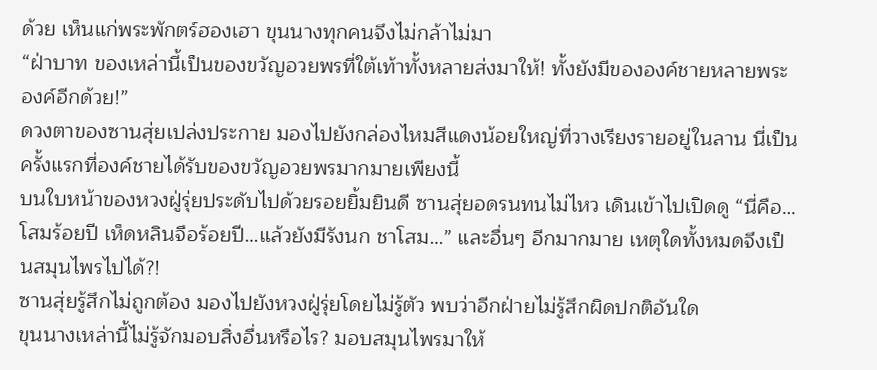ด้วย เห็นแก่พระพักตร์ฮองเฮา ขุนนางทุกคนจึงไม่กล้าไม่มา
“ฝ่าบาท ของเหล่านี้เป็นของขวัญอวยพรที่ใต้เท้าทั้งหลายส่งมาให้! ทั้งยังมีขององค์ชายหลายพระองค์อีกด้วย!”
ดวงตาของซานสุ่ยเปล่งประกาย มองไปยังกล่องไหมสีแดงน้อยใหญ่ที่วางเรียงรายอยู่ในลาน นี่เป็นครั้งแรกที่องค์ชายได้รับของขวัญอวยพรมากมายเพียงนี้
บนใบหน้าของหวงฝู่รุ่ยประดับไปด้วยรอยยิ้มยินดี ซานสุ่ยอดรนทนไม่ไหว เดินเข้าไปเปิดดู “นี่คือ…โสมร้อยปี เห็ดหลินจือร้อยปี…แล้วยังมีรังนก ชาโสม…” และอื่นๆ อีกมากมาย เหตุใดทั้งหมดจึงเป็นสมุนไพรไปได้?!
ซานสุ่ยรู้สึกไม่ถูกต้อง มองไปยังหวงฝู่รุ่ยโดยไม่รู้ตัว พบว่าอีกฝ่ายไม่รู้สึกผิดปกติอันใด
ขุนนางเหล่านี้ไม่รู้จักมอบสิ่งอื่นหรือไร? มอบสมุนไพรมาให้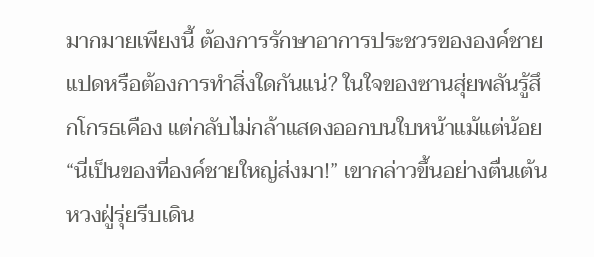มากมายเพียงนี้ ต้องการรักษาอาการประชวรขององค์ชายแปดหรือต้องการทำสิ่งใดกันแน่? ในใจของซานสุ่ยพลันรู้สึกโกรธเคือง แต่กลับไม่กล้าแสดงออกบนใบหน้าแม้แต่น้อย
“นี่เป็นของที่องค์ชายใหญ่ส่งมา!” เขากล่าวขึ้นอย่างตื่นเต้น หวงฝู่รุ่ยรีบเดิน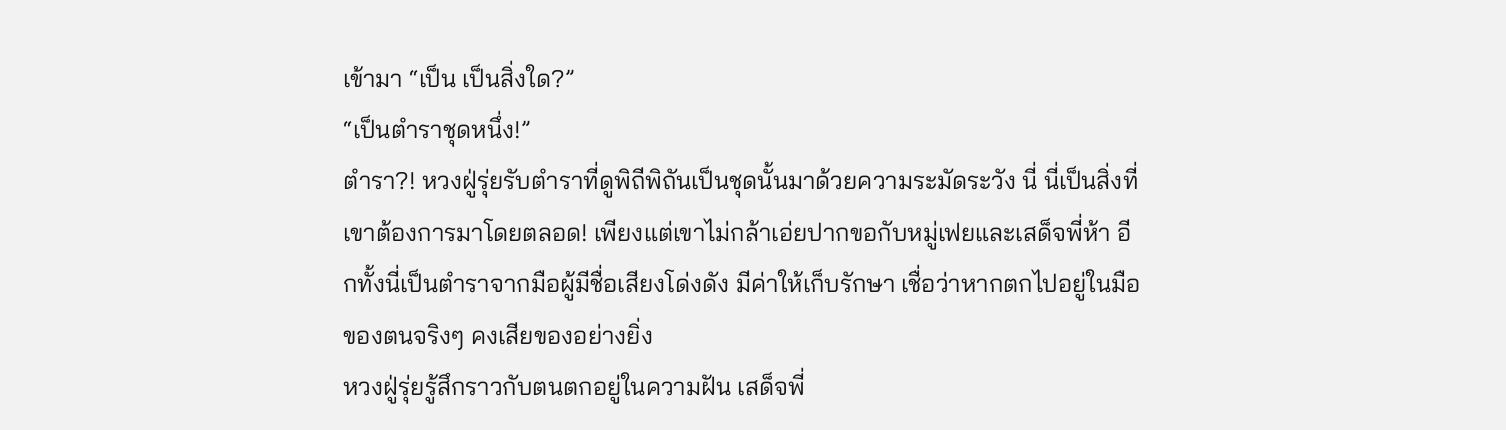เข้ามา “เป็น เป็นสิ่งใด?”
“เป็นตำราชุดหนึ่ง!”
ตำรา?! หวงฝู่รุ่ยรับตำราที่ดูพิถีพิถันเป็นชุดนั้นมาด้วยความระมัดระวัง นี่ นี่เป็นสิ่งที่เขาต้องการมาโดยตลอด! เพียงแต่เขาไม่กล้าเอ่ยปากขอกับหมู่เฟยและเสด็จพี่ห้า อีกทั้งนี่เป็นตำราจากมือผู้มีชื่อเสียงโด่งดัง มีค่าให้เก็บรักษา เชื่อว่าหากตกไปอยู่ในมือของตนจริงๆ คงเสียของอย่างยิ่ง
หวงฝู่รุ่ยรู้สึกราวกับตนตกอยู่ในความฝัน เสด็จพี่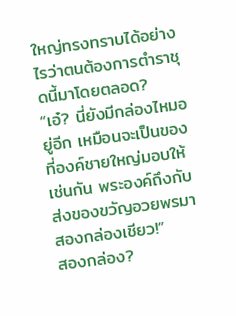ใหญ่ทรงทราบได้อย่างไรว่าตนต้องการตำราชุดนี้มาโดยตลอด?
“เอ๋? นี่ยังมีกล่องไหมอยู่อีก เหมือนจะเป็นของที่องค์ชายใหญ่มอบให้เช่นกัน พระองค์ถึงกับส่งของขวัญอวยพรมาสองกล่องเชียว!”
สองกล่อง?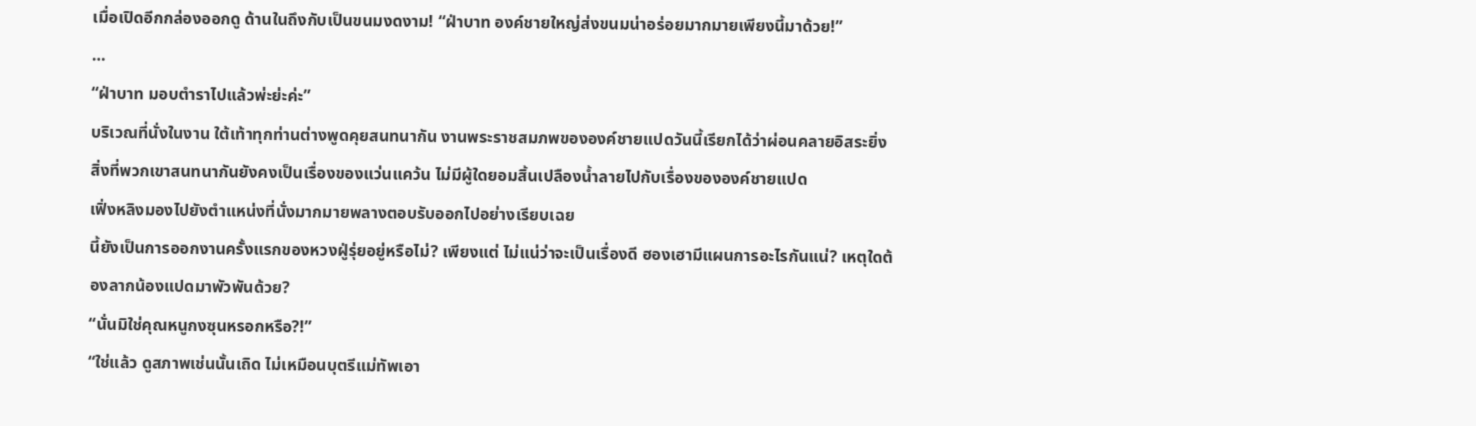เมื่อเปิดอีกกล่องออกดู ด้านในถึงกับเป็นขนมงดงาม! “ฝ่าบาท องค์ชายใหญ่ส่งขนมน่าอร่อยมากมายเพียงนี้มาด้วย!”
…
“ฝ่าบาท มอบตำราไปแล้วพ่ะย่ะค่ะ”
บริเวณที่นั่งในงาน ใต้เท้าทุกท่านต่างพูดคุยสนทนากัน งานพระราชสมภพขององค์ชายแปดวันนี้เรียกได้ว่าผ่อนคลายอิสระยิ่ง สิ่งที่พวกเขาสนทนากันยังคงเป็นเรื่องของแว่นแคว้น ไม่มีผู้ใดยอมสิ้นเปลืองน้ำลายไปกับเรื่องขององค์ชายแปด
เฟิ่งหลิงมองไปยังตำแหน่งที่นั่งมากมายพลางตอบรับออกไปอย่างเรียบเฉย
นี้ยังเป็นการออกงานครั้งแรกของหวงฝู่รุ่ยอยู่หรือไม่? เพียงแต่ ไม่แน่ว่าจะเป็นเรื่องดี ฮองเฮามีแผนการอะไรกันแน่? เหตุใดต้องลากน้องแปดมาพัวพันด้วย?
“นั่นมิใช่คุณหนูกงซุนหรอกหรือ?!”
“ใช่แล้ว ดูสภาพเช่นนั้นเถิด ไม่เหมือนบุตรีแม่ทัพเอา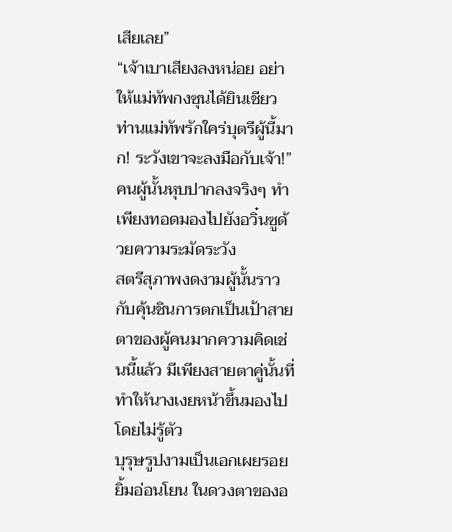เสียเลย”
“เจ้าเบาเสียงลงหน่อย อย่าให้แม่ทัพกงซุนได้ยินเชียว ท่านแม่ทัพรักใคร่บุตรีผู้นี้มาก! ระวังเขาจะลงมือกับเจ้า!”
คนผู้นั้นหุบปากลงจริงๆ ทำเพียงทอดมองไปยังอวิ๋นซูด้วยความระมัดระวัง
สตรีสุภาพงดงามผู้นั้นราวกับคุ้นชินการตกเป็นเป้าสายตาของผู้คนมากความคิดเช่นนี้แล้ว มีเพียงสายตาคู่นั้นที่ทำให้นางเงยหน้าขึ้นมองไปโดยไม่รู้ตัว
บุรุษรูปงามเป็นเอกเผยรอยยิ้มอ่อนโยน ในดวงตาของอ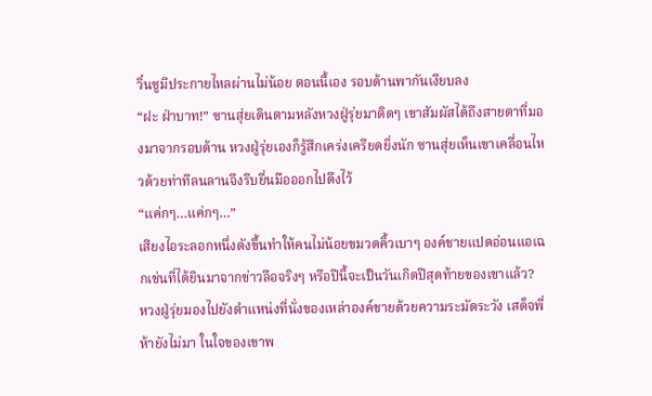วิ๋นซูมีประกายไหลผ่านไม่น้อย ตอนนี้เอง รอบด้านพากันเงียบลง
“ฝะ ฝ่าบาท!” ซานสุ่ยเดินตามหลังหวงฝู่รุ่ยมาติดๆ เขาสัมผัสได้ถึงสายตาที่มองมาจากรอบด้าน หวงฝู่รุ่ยเองก็รู้สึกเคร่งเครียดยิ่งนัก ซานสุ่ยเห็นเขาเคลื่อนไหวด้วยท่าทีลนลานจึงรีบยื่นมือออกไปดึงไว้
“แค่กๆ…แค่กๆ…”
เสียงไอระลอกหนึ่งดังขึ้นทำให้คนไม่น้อยขมวดคิ้วเบาๆ องค์ชายแปดอ่อนแอเฉกเช่นที่ได้ยินมาจากข่าวลือจริงๆ หรือปีนี้จะเป็นวันเกิดปีสุดท้ายของเขาแล้ว?
หวงฝู่รุ่ยมองไปยังตำแหน่งที่นั่งของเหล่าองค์ชายด้วยความระมัดระวัง เสด็จพี่ห้ายังไม่มา ในใจของเขาพ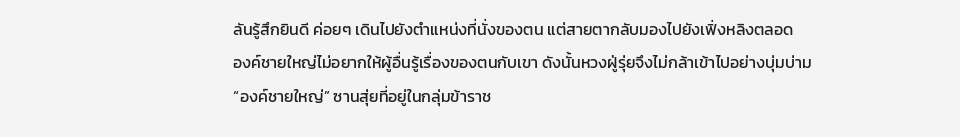ลันรู้สึกยินดี ค่อยๆ เดินไปยังตำแหน่งที่นั่งของตน แต่สายตากลับมองไปยังเฟิ่งหลิงตลอด
องค์ชายใหญ่ไม่อยากให้ผู้อื่นรู้เรื่องของตนกับเขา ดังนั้นหวงฝู่รุ่ยจึงไม่กล้าเข้าไปอย่างบุ่มบ่าม
“องค์ชายใหญ่” ซานสุ่ยที่อยู่ในกลุ่มข้าราช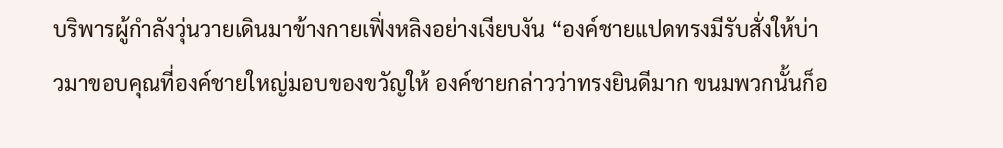บริพารผู้กำลังวุ่นวายเดินมาข้างกายเฟิ่งหลิงอย่างเงียบงัน “องค์ชายแปดทรงมีรับสั่งให้บ่าวมาขอบคุณที่องค์ชายใหญ่มอบของขวัญให้ องค์ชายกล่าวว่าทรงยินดีมาก ขนมพวกนั้นก็อ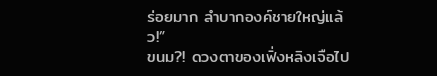ร่อยมาก ลำบากองค์ชายใหญ่แล้ว!”
ขนม?! ดวงตาของเฟิ่งหลิงเจือไป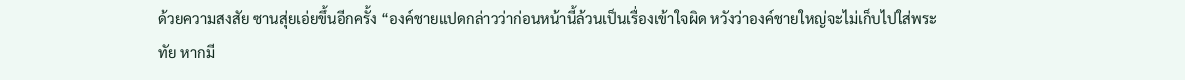ด้วยความสงสัย ซานสุ่ยเอ่ยขึ้นอีกครั้ง “องค์ชายแปดกล่าวว่าก่อนหน้านี้ล้วนเป็นเรื่องเข้าใจผิด หวังว่าองค์ชายใหญ่จะไม่เก็บไปใส่พระทัย หากมี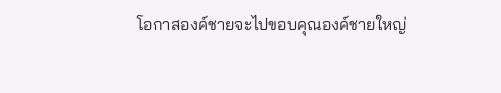โอกาสองค์ชายจะไปขอบคุณองค์ชายใหญ่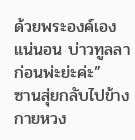ด้วยพระองค์เองแน่นอน บ่าวทูลลาก่อนพ่ะย่ะค่ะ”
ซานสุ่ยกลับไปข้างกายหวง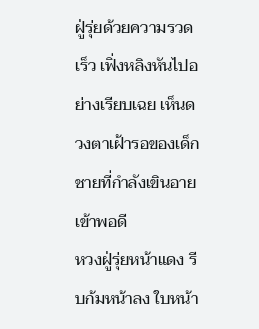ฝู่รุ่ยด้วยความรวดเร็ว เฟิ่งหลิงหันไปอย่างเรียบเฉย เห็นดวงตาเฝ้ารอของเด็กชายที่กำลังเขินอายเข้าพอดี
หวงฝู่รุ่ยหน้าแดง รีบก้มหน้าลง ใบหน้า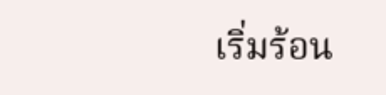เริ่มร้อน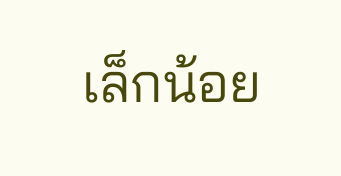เล็กน้อย